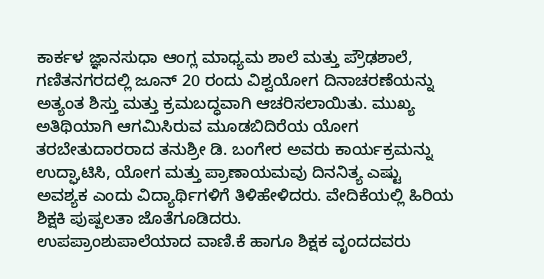ಕಾರ್ಕಳ ಜ್ಞಾನಸುಧಾ ಆಂಗ್ಲ ಮಾಧ್ಯಮ ಶಾಲೆ ಮತ್ತು ಪ್ರೌಢಶಾಲೆ, ಗಣಿತನಗರದಲ್ಲಿ ಜೂನ್ 20 ರಂದು ವಿಶ್ವಯೋಗ ದಿನಾಚರಣೆಯನ್ನು ಅತ್ಯಂತ ಶಿಸ್ತು ಮತ್ತು ಕ್ರಮಬದ್ಧವಾಗಿ ಆಚರಿಸಲಾಯಿತು. ಮುಖ್ಯ ಅತಿಥಿಯಾಗಿ ಆಗಮಿಸಿರುವ ಮೂಡಬಿದಿರೆಯ ಯೋಗ ತರಬೇತುದಾರರಾದ ತನುಶ್ರೀ ಡಿ. ಬಂಗೇರ ಅವರು ಕಾರ್ಯಕ್ರಮನ್ನು ಉದ್ಘಾಟಿಸಿ, ಯೋಗ ಮತ್ತು ಪ್ರಾಣಾಯಮವು ದಿನನಿತ್ಯ ಎಷ್ಟು
ಅವಶ್ಯಕ ಎಂದು ವಿದ್ಯಾರ್ಥಿಗಳಿಗೆ ತಿಳಿಹೇಳಿದರು. ವೇದಿಕೆಯಲ್ಲಿ ಹಿರಿಯ ಶಿಕ್ಷಕಿ ಪುಷ್ಪಲತಾ ಜೊತೆಗೂಡಿದರು.
ಉಪಪ್ರಾಂಶುಪಾಲೆಯಾದ ವಾಣಿ.ಕೆ ಹಾಗೂ ಶಿಕ್ಷಕ ವೃಂದದವರು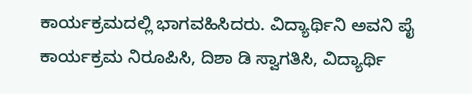ಕಾರ್ಯಕ್ರಮದಲ್ಲಿ ಭಾಗವಹಿಸಿದರು. ವಿದ್ಯಾರ್ಥಿನಿ ಅವನಿ ಪೈ ಕಾರ್ಯಕ್ರಮ ನಿರೂಪಿಸಿ, ದಿಶಾ ಡಿ ಸ್ವಾಗತಿಸಿ, ವಿದ್ಯಾರ್ಥಿ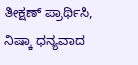ತೀಕ್ಷಣ್ ಪ್ರಾರ್ಥಿಸಿ, ನಿಷ್ಕಾ ಧನ್ಯವಾದ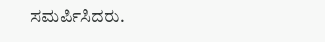ಸಮರ್ಪಿಸಿದರು.